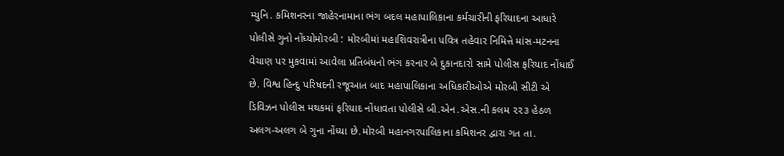મ્યુનિ. કમિશનરના જાહેરનામાના ભંગ બદલ મહાપાલિકાના કર્મચારીની ફરિયાદના આધારે પોલીસે ગુનો નોંધ્યોમોરબી : મોરબીમાં મહાશિવરાત્રીના પવિત્ર તહેવાર નિમિત્તે માંસ-મટનના વેચાણ પર મુકવામાં આવેલા પ્રતિબંધનો ભંગ કરનાર બે દુકાનદારો સામે પોલીસ ફરિયાદ નોંધાઈ છે. વિશ્વ હિન્દુ પરિષદની રજૂઆત બાદ મહાપાલિકાના અધિકારીઓએ મોરબી સીટી એ ડિવિઝન પોલીસ મથકમાં ફરિયાદ નોંધાવતા પોલીસે બી.એન.એસ.ની કલમ ૨૨૩ હેઠળ અલગ-અલગ બે ગુના નોંધ્યા છે.મોરબી મહાનગરપાલિકાના કમિશનર દ્વારા ગત તા.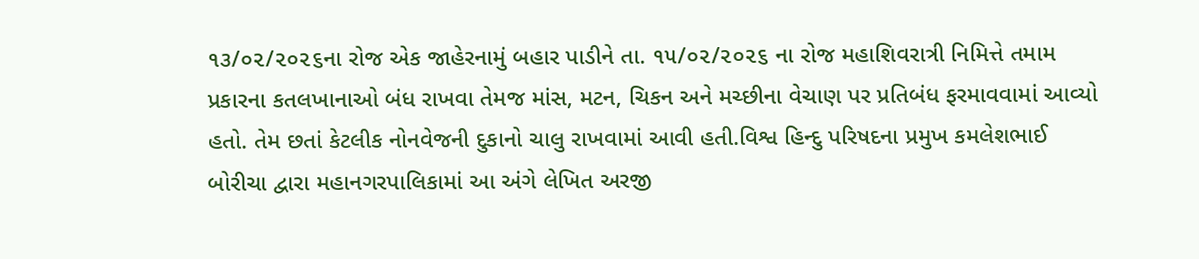૧૩/૦૨/૨૦૨૬ના રોજ એક જાહેરનામું બહાર પાડીને તા. ૧૫/૦૨/૨૦૨૬ ના રોજ મહાશિવરાત્રી નિમિત્તે તમામ પ્રકારના કતલખાનાઓ બંધ રાખવા તેમજ માંસ, મટન, ચિકન અને મચ્છીના વેચાણ પર પ્રતિબંધ ફરમાવવામાં આવ્યો હતો. તેમ છતાં કેટલીક નોનવેજની દુકાનો ચાલુ રાખવામાં આવી હતી.વિશ્વ હિન્દુ પરિષદના પ્રમુખ કમલેશભાઈ બોરીચા દ્વારા મહાનગરપાલિકામાં આ અંગે લેખિત અરજી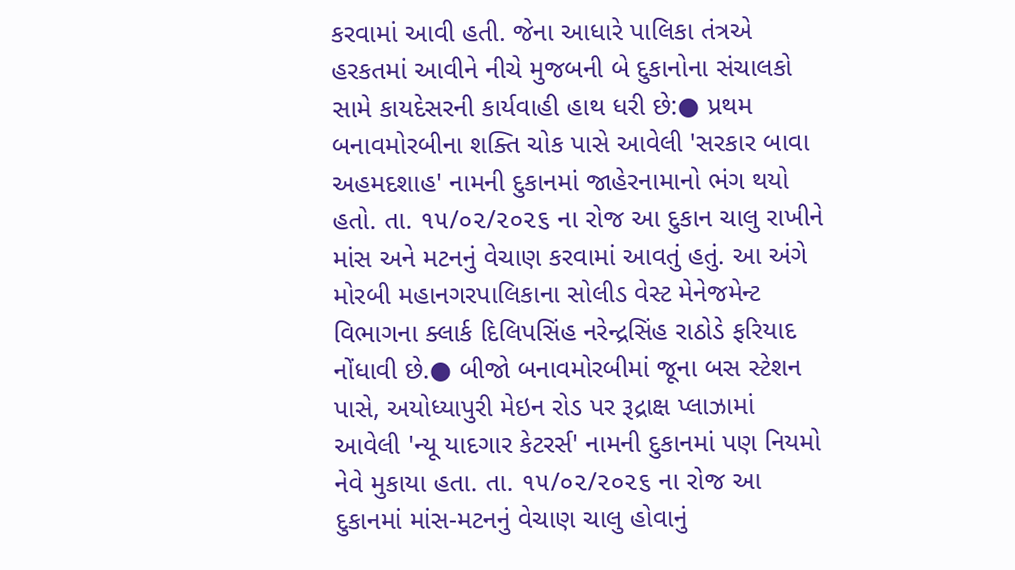કરવામાં આવી હતી. જેના આધારે પાલિકા તંત્રએ હરકતમાં આવીને નીચે મુજબની બે દુકાનોના સંચાલકો સામે કાયદેસરની કાર્યવાહી હાથ ધરી છે:● પ્રથમ બનાવમોરબીના શક્તિ ચોક પાસે આવેલી 'સરકાર બાવા અહમદશાહ' નામની દુકાનમાં જાહેરનામાનો ભંગ થયો હતો. તા. ૧૫/૦૨/૨૦૨૬ ના રોજ આ દુકાન ચાલુ રાખીને માંસ અને મટનનું વેચાણ કરવામાં આવતું હતું. આ અંગે મોરબી મહાનગરપાલિકાના સોલીડ વેસ્ટ મેનેજમેન્ટ વિભાગના ક્લાર્ક દિલિપસિંહ નરેન્દ્રસિંહ રાઠોડે ફરિયાદ નોંધાવી છે.● બીજો બનાવમોરબીમાં જૂના બસ સ્ટેશન પાસે, અયોધ્યાપુરી મેઇન રોડ પર રૂદ્રાક્ષ પ્લાઝામાં આવેલી 'ન્યૂ યાદગાર કેટરર્સ' નામની દુકાનમાં પણ નિયમો નેવે મુકાયા હતા. તા. ૧૫/૦૨/૨૦૨૬ ના રોજ આ દુકાનમાં માંસ-મટનનું વેચાણ ચાલુ હોવાનું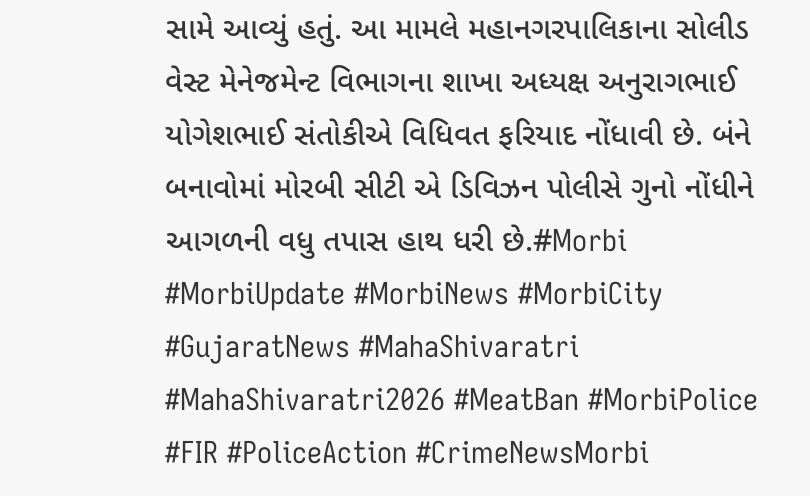સામે આવ્યું હતું. આ મામલે મહાનગરપાલિકાના સોલીડ વેસ્ટ મેનેજમેન્ટ વિભાગના શાખા અધ્યક્ષ અનુરાગભાઈ યોગેશભાઈ સંતોકીએ વિધિવત ફરિયાદ નોંધાવી છે. બંને બનાવોમાં મોરબી સીટી એ ડિવિઝન પોલીસે ગુનો નોંધીને આગળની વધુ તપાસ હાથ ધરી છે.#Morbi #MorbiUpdate #MorbiNews #MorbiCity #GujaratNews #MahaShivaratri #MahaShivaratri2026 #MeatBan #MorbiPolice #FIR #PoliceAction #CrimeNewsMorbi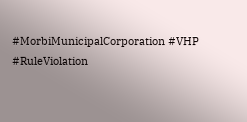#MorbiMunicipalCorporation #VHP #RuleViolation